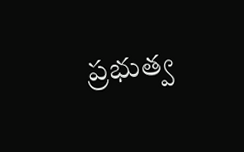ప్రభుత్వ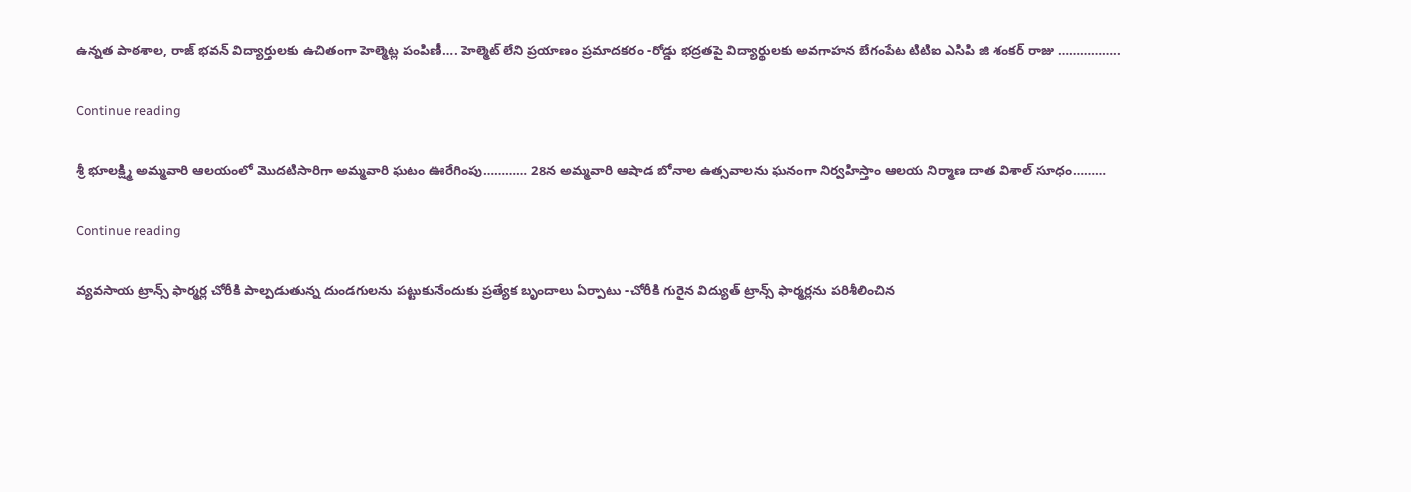ఉన్నత పాఠశాల, రాజ్ భవన్ విద్యార్తులకు ఉచితంగా హెల్మెట్ల పంపిణీ…. హెల్మెట్ లేని ప్రయాణం ప్రమాదకరం -రోడ్డు భద్రతపై విద్యార్థులకు అవగాహన బేగంపేట టిటిఐ ఎసిపి జి శంకర్ రాజు ……………..

Continue reading

శ్రీ భూలక్ష్మి అమ్మవారి ఆలయంలో మొదటిసారిగా అమ్మవారి ఘటం ఊరేగింపు………… 28న అమ్మవారి ఆషాడ బోనాల ఉత్సవాలను ఘనంగా నిర్వహిస్తాం ఆలయ నిర్మాణ దాత విశాల్ సూధం………

Continue reading

వ్యవసాయ ట్రాన్స్ ఫార్మర్ల చోరీకి పాల్పడుతున్న దుండగులను పట్టుకునేందుకు ప్రత్యేక బృందాలు ఏర్పాటు -చోరీకి గురైన విద్యుత్ ట్రాన్స్ ఫార్మర్లను పరిశీలించిన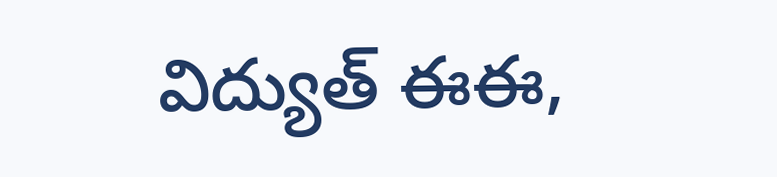విద్యుత్ ఈఈ,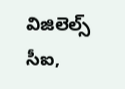విజిలెల్స్ సీఐ,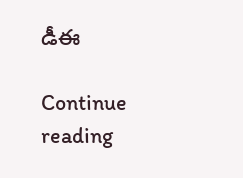డీఈ

Continue reading